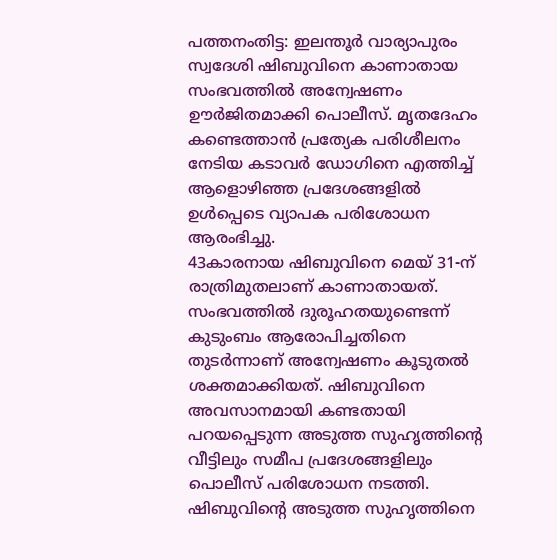പത്തനംതിട്ട: ഇലന്തൂർ വാര്യാപുരം സ്വദേശി ഷിബുവിനെ കാണാതായ സംഭവത്തിൽ അന്വേഷണം ഊർജിതമാക്കി പൊലീസ്. മൃതദേഹം കണ്ടെത്താൻ പ്രത്യേക പരിശീലനം നേടിയ കടാവർ ഡോഗിനെ എത്തിച്ച് ആളൊഴിഞ്ഞ പ്രദേശങ്ങളിൽ ഉൾപ്പെടെ വ്യാപക പരിശോധന ആരംഭിച്ചു.
43കാരനായ ഷിബുവിനെ മെയ് 31-ന് രാത്രിമുതലാണ് കാണാതായത്. സംഭവത്തിൽ ദുരൂഹതയുണ്ടെന്ന് കുടുംബം ആരോപിച്ചതിനെ തുടർന്നാണ് അന്വേഷണം കൂടുതൽ ശക്തമാക്കിയത്. ഷിബുവിനെ അവസാനമായി കണ്ടതായി പറയപ്പെടുന്ന അടുത്ത സുഹൃത്തിന്റെ വീട്ടിലും സമീപ പ്രദേശങ്ങളിലും പൊലീസ് പരിശോധന നടത്തി.
ഷിബുവിന്റെ അടുത്ത സുഹൃത്തിനെ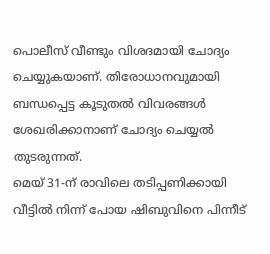പൊലീസ് വീണ്ടും വിശദമായി ചോദ്യം ചെയ്യുകയാണ്. തിരോധാനവുമായി ബന്ധപ്പെട്ട കൂടുതൽ വിവരങ്ങൾ ശേഖരിക്കാനാണ് ചോദ്യം ചെയ്യൽ തുടരുന്നത്.
മെയ് 31-ന് രാവിലെ തടിപ്പണിക്കായി വീട്ടിൽ നിന്ന് പോയ ഷിബുവിനെ പിന്നീട്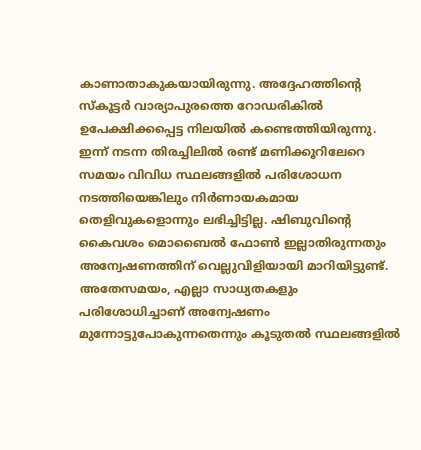കാണാതാകുകയായിരുന്നു. അദ്ദേഹത്തിന്റെ സ്കൂട്ടർ വാര്യാപുരത്തെ റോഡരികിൽ ഉപേക്ഷിക്കപ്പെട്ട നിലയിൽ കണ്ടെത്തിയിരുന്നു.
ഇന്ന് നടന്ന തിരച്ചിലിൽ രണ്ട് മണിക്കൂറിലേറെ സമയം വിവിധ സ്ഥലങ്ങളിൽ പരിശോധന നടത്തിയെങ്കിലും നിർണായകമായ തെളിവുകളൊന്നും ലഭിച്ചിട്ടില്ല. ഷിബുവിന്റെ കൈവശം മൊബൈൽ ഫോൺ ഇല്ലാതിരുന്നതും അന്വേഷണത്തിന് വെല്ലുവിളിയായി മാറിയിട്ടുണ്ട്.
അതേസമയം, എല്ലാ സാധ്യതകളും പരിശോധിച്ചാണ് അന്വേഷണം മുന്നോട്ടുപോകുന്നതെന്നും കൂടുതൽ സ്ഥലങ്ങളിൽ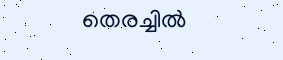തെരച്ചിൽ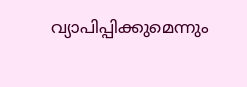വ്യാപിപ്പിക്കുമെന്നും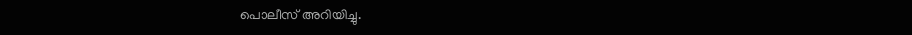പൊലീസ് അറിയിച്ചു.